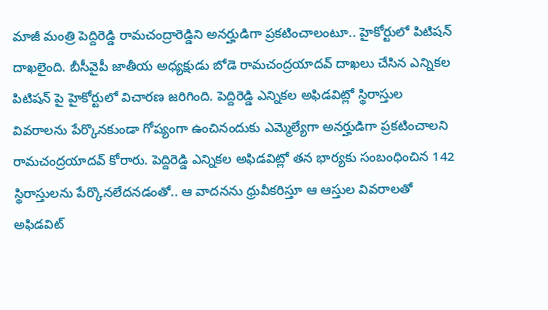మాజీ మంత్రి పెద్దిరెడ్డి రామచంద్రారెడ్డిని అనర్హుడిగా ప్రకటించాలంటూ.. హైకోర్టులో పిటిషన్ దాఖలైంది. బీసీవైపీ జాతీయ అధ్యక్షుడు బోడె రామచంద్రయాదవ్ దాఖలు చేసిన ఎన్నికల పిటిషన్ పై హైకోర్టులో విచారణ జరిగింది. పెద్దిరెడ్డి ఎన్నికల అఫిడవిట్లో స్థిరాస్తుల వివరాలను పేర్కొనకుండా గోప్యంగా ఉంచినందుకు ఎమ్మెల్యేగా అనర్హుడిగా ప్రకటించాలని రామచంద్రయాదవ్ కోరారు. పెద్దిరెడ్డి ఎన్నికల అఫిడవిట్లో తన భార్యకు సంబంధించిన 142 స్థిరాస్తులను పేర్కొనలేదనడంతో.. ఆ వాదనను ధ్రువీకరిస్తూ ఆ ఆస్తుల వివరాలతో అఫిడవిట్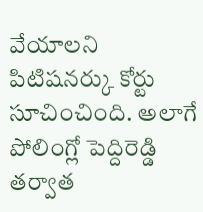వేయాలని పిటిషనర్కు కోర్టు సూచించింది. అలాగే పోలింగ్లో పెద్దిరెడ్డి తర్వాత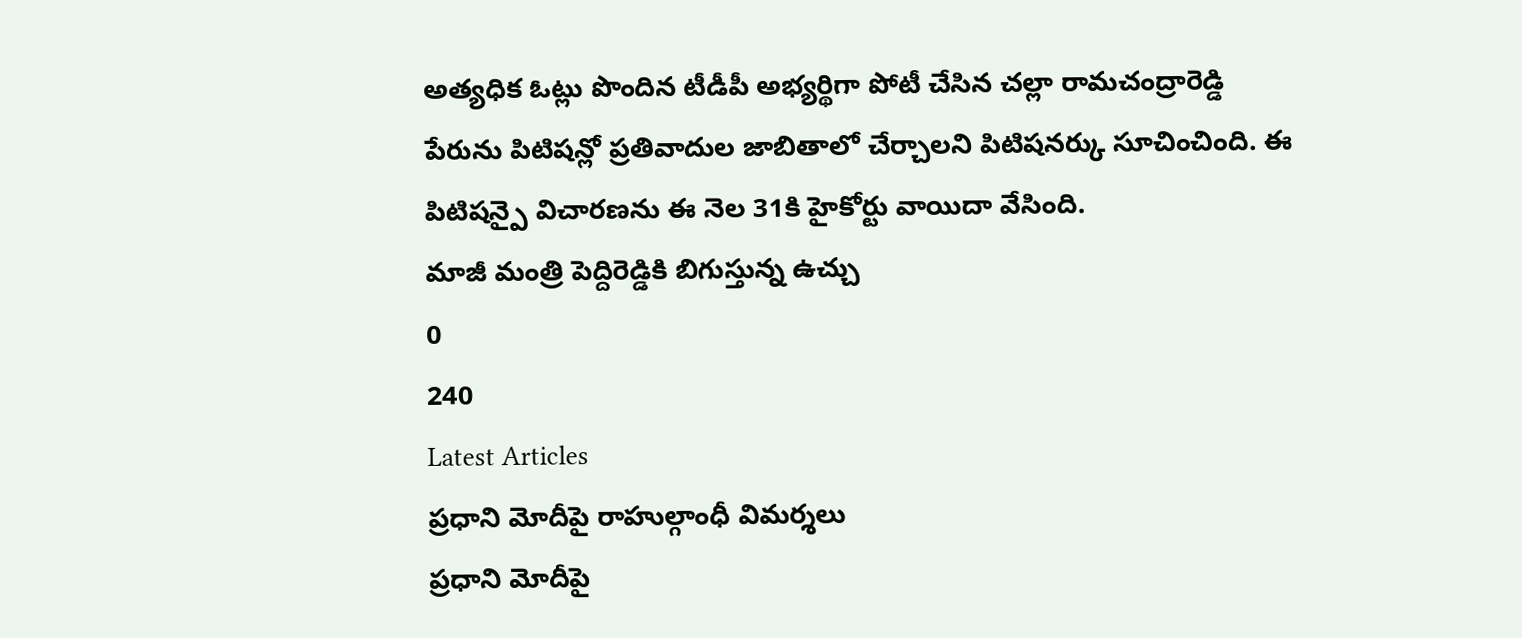అత్యధిక ఓట్లు పొందిన టీడీపీ అభ్యర్థిగా పోటీ చేసిన చల్లా రామచంద్రారెడ్డి పేరును పిటిషన్లో ప్రతివాదుల జాబితాలో చేర్చాలని పిటిషనర్కు సూచించింది. ఈ పిటిషన్పై విచారణను ఈ నెల 31కి హైకోర్టు వాయిదా వేసింది.
మాజీ మంత్రి పెద్దిరెడ్డికి బిగుస్తున్న ఉచ్చు
0
240
Latest Articles
ప్రధాని మోదీపై రాహుల్గాంధీ విమర్శలు
ప్రధాని మోదీపై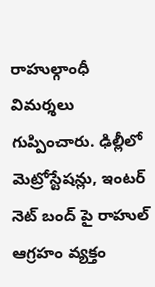రాహుల్గాంధీ విమర్శలు గుప్పించారు. ఢిల్లీలో మెట్రోస్టేషన్లు, ఇంటర్ నెట్ బంద్ పై రాహుల్ ఆగ్రహం వ్యక్తం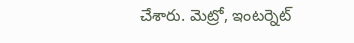చేశారు. మెట్రో, ఇంటర్నెట్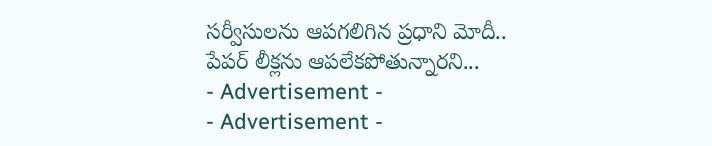సర్వీసులను ఆపగలిగిన ప్రధాని మోదీ.. పేపర్ లీక్లను ఆపలేకపోతున్నారని...
- Advertisement -
- Advertisement -